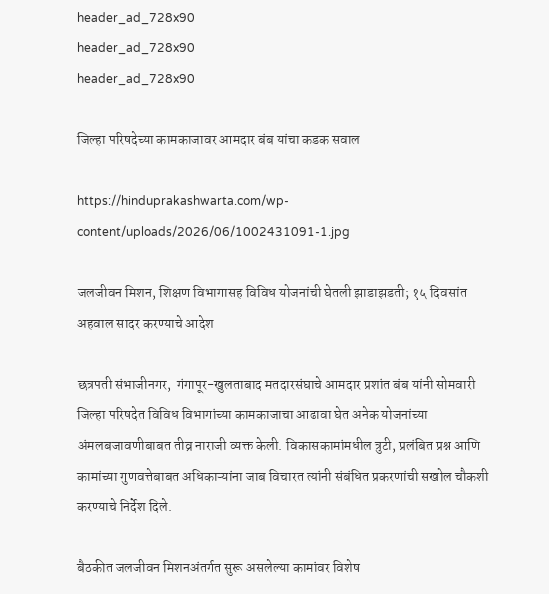header_ad_728x90
header_ad_728x90
header_ad_728x90

जिल्हा परिषदेच्या कामकाजावर आमदार बंब यांचा कडक सवाल

https://hinduprakashwarta.com/wp-content/uploads/2026/06/1002431091-1.jpg

जलजीवन मिशन, शिक्षण विभागासह विविध योजनांची घेतली झाडाझडती; १५ दिवसांत अहवाल सादर करण्याचे आदेश

छत्रपती संभाजीनगर,  गंगापूर-खुलताबाद मतदारसंघाचे आमदार प्रशांत बंब यांनी सोमवारी जिल्हा परिषदेत विविध विभागांच्या कामकाजाचा आढावा घेत अनेक योजनांच्या अंमलबजावणीबाबत तीव्र नाराजी व्यक्त केली. विकासकामांमधील त्रुटी, प्रलंबित प्रश्न आणि कामांच्या गुणवत्तेबाबत अधिकाऱ्यांना जाब विचारत त्यांनी संबंधित प्रकरणांची सखोल चौकशी करण्याचे निर्देश दिले.

बैठकीत जलजीवन मिशनअंतर्गत सुरू असलेल्या कामांवर विशेष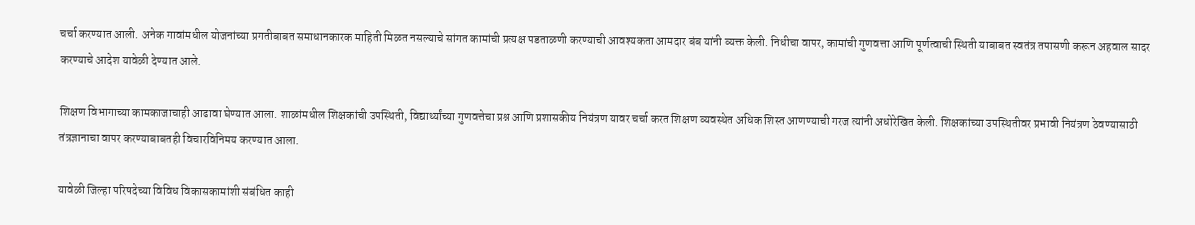चर्चा करण्यात आली. अनेक गावांमधील योजनांच्या प्रगतीबाबत समाधानकारक माहिती मिळत नसल्याचे सांगत कामांची प्रत्यक्ष पडताळणी करण्याची आवश्यकता आमदार बंब यांनी व्यक्त केली. निधीचा वापर, कामांची गुणवत्ता आणि पूर्णत्वाची स्थिती याबाबत स्वतंत्र तपासणी करून अहवाल सादर करण्याचे आदेश यावेळी देण्यात आले.

शिक्षण विभागाच्या कामकाजाचाही आढावा घेण्यात आला. शाळांमधील शिक्षकांची उपस्थिती, विद्यार्थ्यांच्या गुणवत्तेचा प्रश्न आणि प्रशासकीय नियंत्रण यावर चर्चा करत शिक्षण व्यवस्थेत अधिक शिस्त आणण्याची गरज त्यांनी अधोरेखित केली. शिक्षकांच्या उपस्थितीवर प्रभावी नियंत्रण ठेवण्यासाठी तंत्रज्ञानाचा वापर करण्याबाबतही विचारविनिमय करण्यात आला.

यावेळी जिल्हा परिषदेच्या विविध विकासकामांशी संबंधित काही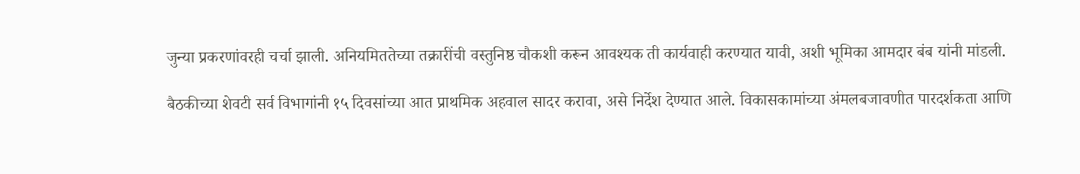जुन्या प्रकरणांवरही चर्चा झाली. अनियमिततेच्या तक्रारींची वस्तुनिष्ठ चौकशी करून आवश्यक ती कार्यवाही करण्यात यावी, अशी भूमिका आमदार बंब यांनी मांडली.

बैठकीच्या शेवटी सर्व विभागांनी १५ दिवसांच्या आत प्राथमिक अहवाल सादर करावा, असे निर्देश देण्यात आले. विकासकामांच्या अंमलबजावणीत पारदर्शकता आणि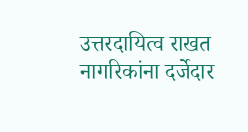उत्तरदायित्व राखत नागरिकांना दर्जेदार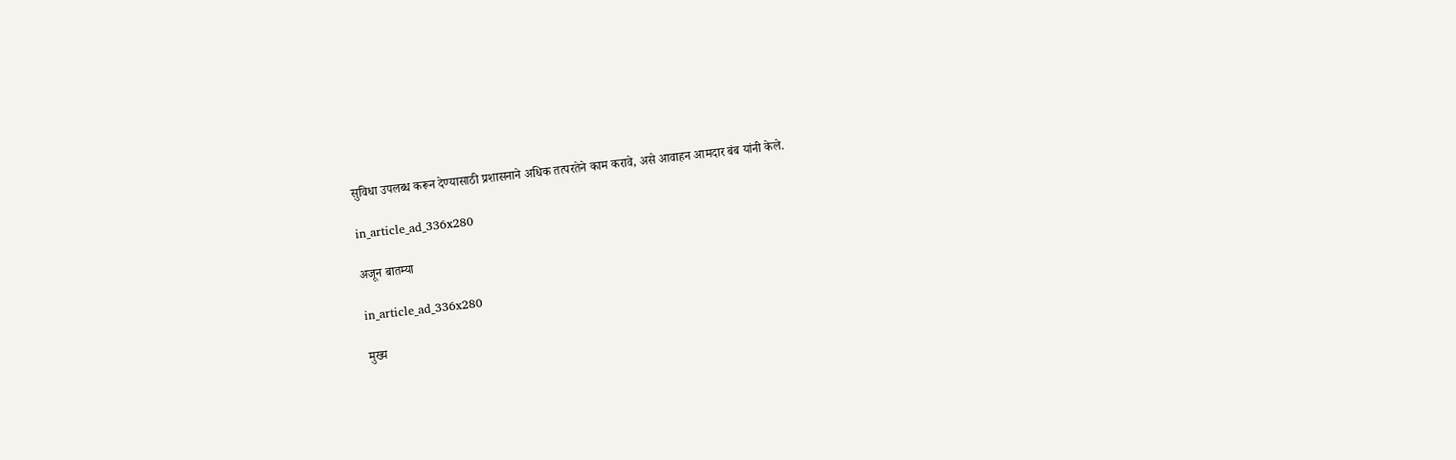सुविधा उपलब्ध करून देण्यासाठी प्रशासनाने अधिक तत्परतेने काम करावे, असे आवाहन आमदार बंब यांनी केले.

in_article_ad_336x280

अजून बातम्या

in_article_ad_336x280

मुख्य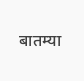बातम्या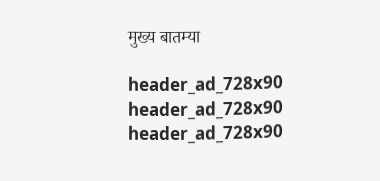मुख्य बातम्या

header_ad_728x90
header_ad_728x90
header_ad_728x90